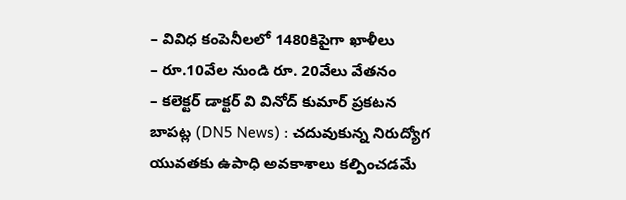– వివిధ కంపెనీలలో 1480కిపైగా ఖాళీలు
– రూ.10వేల నుండి రూ. 20వేలు వేతనం
– కలెక్టర్ డాక్టర్ వి వినోద్ కుమార్ ప్రకటన
బాపట్ల (DN5 News) : చదువుకున్న నిరుద్యోగ యువతకు ఉపాధి అవకాశాలు కల్పించడమే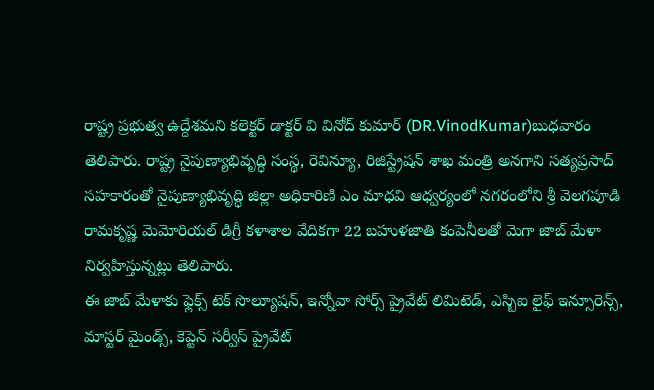రాష్ట్ర ప్రభుత్వ ఉద్దేశమని కలెక్టర్ డాక్టర్ వి వినోద్ కుమార్ (DR.VinodKumar)బుధవారం తెలిపారు. రాష్ట్ర నైపుణ్యాభివృద్ధి సంస్థ, రెవిన్యూ, రిజిస్ట్రేషన్ శాఖ మంత్రి అనగాని సత్యప్రసాద్ సహకారంతో నైపుణ్యాభివృద్ధి జిల్లా అధికారిణి ఎం మాధవి ఆధ్వర్యంలో నగరంలోని శ్రీ వెలగపూడి రామకృష్ణ మెమోరియల్ డిగ్రీ కళాశాల వేదికగా 22 బహుళజాతి కంపెనీలతో మెగా జాబ్ మేళా నిర్వహిస్తున్నట్లు తెలిపారు.
ఈ జాబ్ మేళాకు ఫ్లెక్స్ టెక్ సొల్యూషన్, ఇన్నోవా సోర్స్ ప్రైవేట్ లిమిటెడ్, ఎస్బిఐ లైఫ్ ఇన్సూరెన్స్, మాస్టర్ మైండ్స్, కెప్టెన్ సర్వీస్ ప్రైవేట్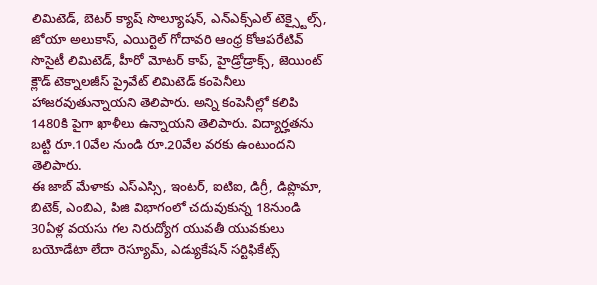లిమిటెడ్, బెటర్ క్యాష్ సొల్యూషన్, ఎన్ఎక్స్ఎల్ టెక్స్టైల్స్, జోయా అలుకాస్, ఎయిర్టెల్ గోదావరి ఆంధ్ర కోఆపరేటివ్ సొసైటీ లిమిటెడ్, హీరో మోటర్ కాప్, హైడ్రోడ్రాక్స్, జెయింట్ క్లౌడ్ టెక్నాలజీస్ ప్రైవేట్ లిమిటెడ్ కంపెనీలు హాజరవుతున్నాయని తెలిపారు. అన్ని కంపెనీల్లో కలిపి 1480కి పైగా ఖాళీలు ఉన్నాయని తెలిపారు. విద్యార్హతను బట్టి రూ.10వేల నుండి రూ.20వేల వరకు ఉంటుందని తెలిపారు.
ఈ జాబ్ మేళాకు ఎస్ఎస్సి, ఇంటర్, ఐటిఐ, డిగ్రీ, డిప్లొమా, బిటెక్, ఎంబిఎ, పిజి విభాగంలో చదువుకున్న 18నుండి 30ఏళ్ల వయసు గల నిరుద్యోగ యువతీ యువకులు బయోడేటా లేదా రెస్యూమ్, ఎడ్యుకేషన్ సర్టిఫికేట్స్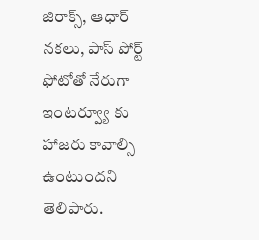జిరాక్స్, ఆధార్ నకలు, పాస్ పోర్ట్ ఫోటోతో నేరుగా ఇంటర్వ్యూ కు హాజరు కావాల్సి ఉంటుందని తెలిపారు.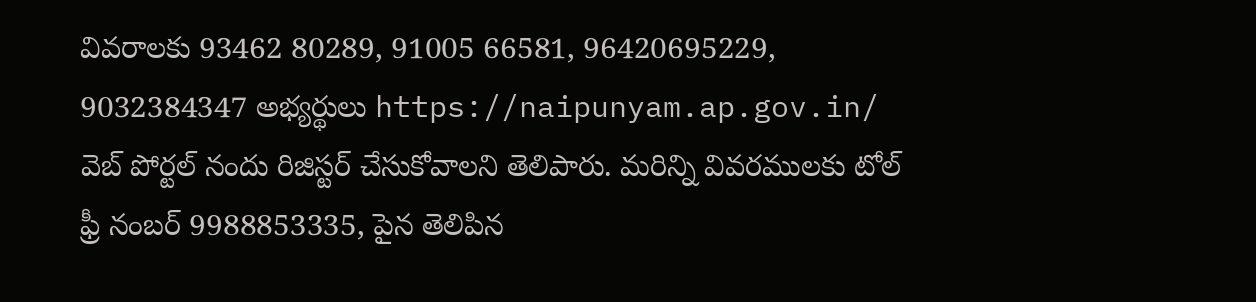వివరాలకు 93462 80289, 91005 66581, 96420695229, 9032384347 అభ్యర్థులు https://naipunyam.ap.gov.in/ వెబ్ పోర్టల్ నందు రిజిస్టర్ చేసుకోవాలని తెలిపారు. మరిన్ని వివరములకు టోల్ ఫ్రీ నంబర్ 9988853335, పైన తెలిపిన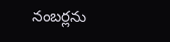నంబర్లను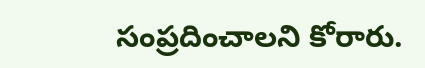సంప్రదించాలని కోరారు.